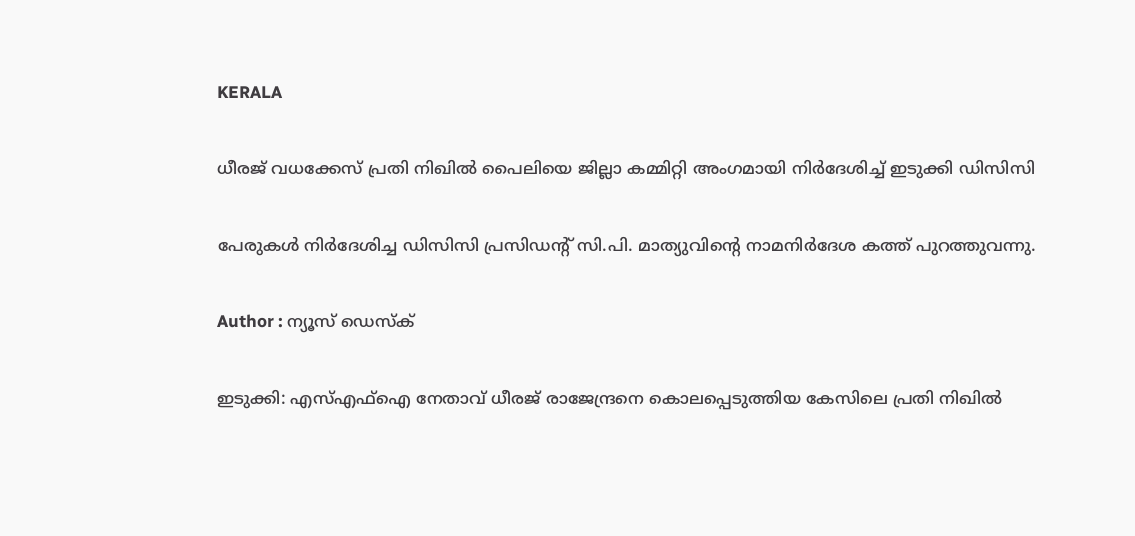KERALA

ധീരജ് വധക്കേസ് പ്രതി നിഖില്‍ പൈലിയെ ജില്ലാ കമ്മിറ്റി അംഗമായി നിര്‍ദേശിച്ച് ഇടുക്കി ഡിസിസി

പേരുകള്‍ നിര്‍ദേശിച്ച ഡിസിസി പ്രസിഡന്റ് സി.പി. മാത്യുവിന്റെ നാമനിര്‍ദേശ കത്ത് പുറത്തുവന്നു.

Author : ന്യൂസ് ഡെസ്ക്

ഇടുക്കി: എസ്എഫ്‌ഐ നേതാവ് ധീരജ് രാജേന്ദ്രനെ കൊലപ്പെടുത്തിയ കേസിലെ പ്രതി നിഖില്‍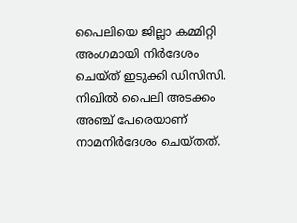പൈലിയെ ജില്ലാ കമ്മിറ്റി അംഗമായി നിര്‍ദേശം ചെയ്ത് ഇടുക്കി ഡിസിസി. നിഖില്‍ പൈലി അടക്കം അഞ്ച് പേരെയാണ് നാമനിര്‍ദേശം ചെയ്തത്.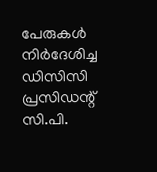പേരുകള്‍ നിര്‍ദേശിച്ച ഡിസിസി പ്രസിഡന്റ് സി.പി.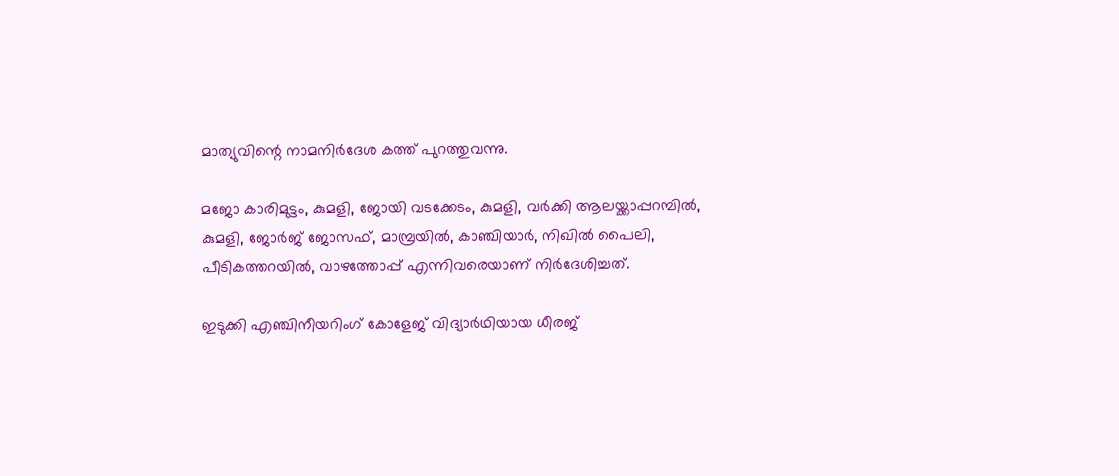മാത്യുവിന്റെ നാമനിര്‍ദേശ കത്ത് പുറത്തുവന്നു.

മജോ കാരിമുട്ടം, കുമളി, ജോയി വടക്കേടം, കുമളി, വര്‍ക്കി ആലയ്ക്കാപ്പറമ്പില്‍, കുമളി, ജോര്‍ജ് ജോസഫ്, മാമ്പ്രയില്‍, കാഞ്ചിയാര്‍, നിഖില്‍ പൈലി, പീടികത്തറയില്‍, വാഴത്തോപ്പ് എന്നിവരെയാണ് നിര്‍ദേശിച്ചത്.

ഇടുക്കി എഞ്ചിനീയറിംഗ് കോളേജ് വിദ്യാര്‍ഥിയായ ധീരജ്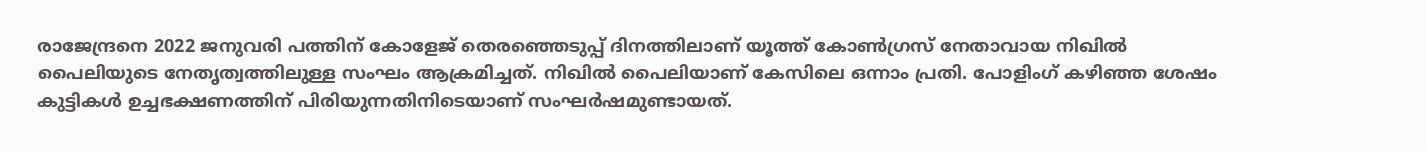രാജേന്ദ്രനെ 2022 ജനുവരി പത്തിന് കോളേജ് തെരഞ്ഞെടുപ്പ് ദിനത്തിലാണ് യൂത്ത് കോണ്‍ഗ്രസ് നേതാവായ നിഖില്‍ പൈലിയുടെ നേതൃത്വത്തിലുള്ള സംഘം ആക്രമിച്ചത്. നിഖില്‍ പൈലിയാണ് കേസിലെ ഒന്നാം പ്രതി. പോളിംഗ് കഴിഞ്ഞ ശേഷം കുട്ടികള്‍ ഉച്ചഭക്ഷണത്തിന് പിരിയുന്നതിനിടെയാണ് സംഘര്‍ഷമുണ്ടായത്.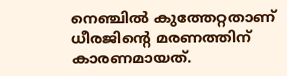നെഞ്ചില്‍ കുത്തേറ്റതാണ് ധീരജിന്റെ മരണത്തിന് കാരണമായത്.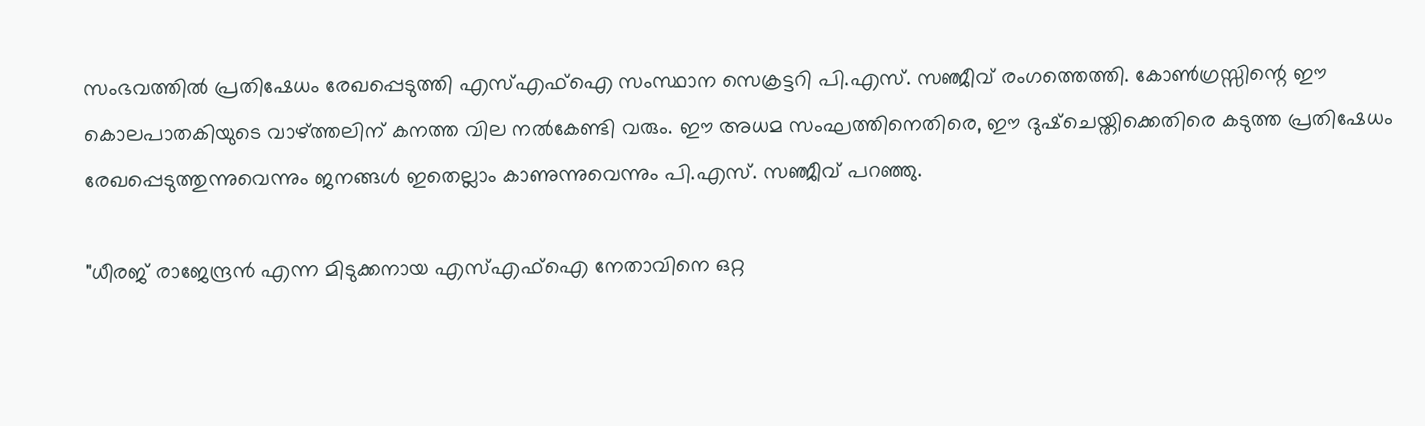സംഭവത്തില്‍ പ്രതിഷേധം രേഖപ്പെടുത്തി എസ്എഫ്‌ഐ സംസ്ഥാന സെക്രട്ടറി പി.എസ്. സഞ്ജീവ് രംഗത്തെത്തി. കോണ്‍ഗ്രസ്സിന്റെ ഈ കൊലപാതകിയുടെ വാഴ്ത്തലിന് കനത്ത വില നല്‍കേണ്ടി വരും. ഈ അധമ സംഘത്തിനെതിരെ, ഈ ദുഷ്ചെയ്തിക്കെതിരെ കടുത്ത പ്രതിഷേധം രേഖപ്പെടുത്തുന്നുവെന്നും ജനങ്ങള്‍ ഇതെല്ലാം കാണുന്നുവെന്നും പി.എസ്. സഞ്ജീവ് പറഞ്ഞു.

"ധീരജ് രാജേന്ദ്രന്‍ എന്ന മിടുക്കനായ എസ്എഫ്‌ഐ നേതാവിനെ ഒറ്റ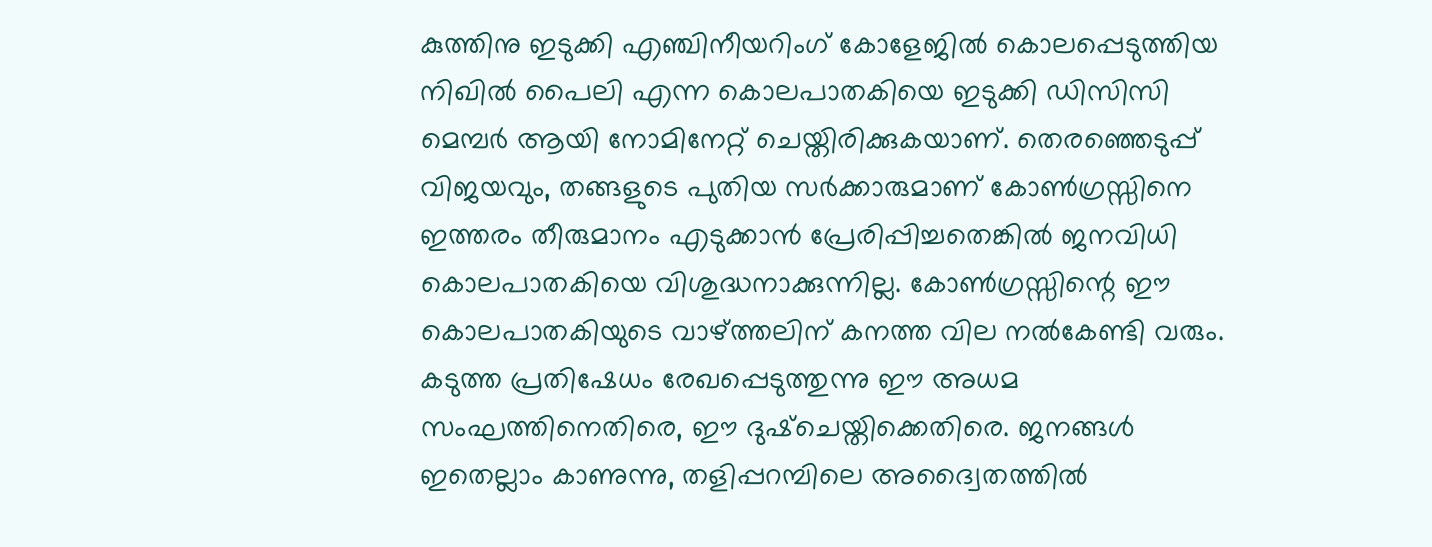കുത്തിനു ഇടുക്കി എഞ്ചിനീയറിംഗ് കോളേജില്‍ കൊലപ്പെടുത്തിയ നിഖില്‍ പൈലി എന്ന കൊലപാതകിയെ ഇടുക്കി ഡിസിസി മെമ്പര്‍ ആയി നോമിനേറ്റ് ചെയ്തിരിക്കുകയാണ്. തെരഞ്ഞെടുപ്പ് വിജയവും, തങ്ങളുടെ പുതിയ സര്‍ക്കാരുമാണ് കോണ്‍ഗ്രസ്സിനെ ഇത്തരം തീരുമാനം എടുക്കാന്‍ പ്രേരിപ്പിച്ചതെങ്കില്‍ ജനവിധി കൊലപാതകിയെ വിശുദ്ധനാക്കുന്നില്ല. കോണ്‍ഗ്രസ്സിന്റെ ഈ കൊലപാതകിയുടെ വാഴ്ത്തലിന് കനത്ത വില നല്‍കേണ്ടി വരും. കടുത്ത പ്രതിഷേധം രേഖപ്പെടുത്തുന്നു ഈ അധമ സംഘത്തിനെതിരെ, ഈ ദുഷ്ചെയ്തിക്കെതിരെ. ജനങ്ങള്‍ ഇതെല്ലാം കാണുന്നു, തളിപ്പറമ്പിലെ അദ്വൈതത്തില്‍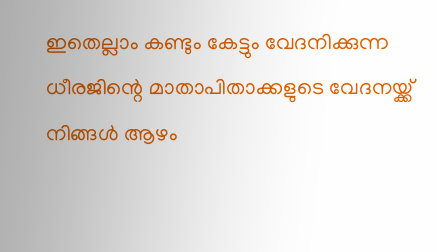ഇതെല്ലാം കണ്ടും കേട്ടും വേദനിക്കുന്ന ധീരജിന്റെ മാതാപിതാക്കളുടെ വേദനയ്ക്ക് നിങ്ങള്‍ ആഴം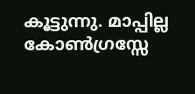കൂട്ടുന്നു. മാപ്പില്ല കോണ്‍ഗ്രസ്സേ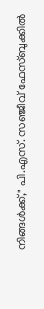നിങ്ങള്‍ക്ക്," പി.എസ്. സഞ്ജീവ് ഫേസ്ബുക്കില്‍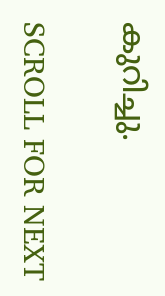കുറിച്ചു.

SCROLL FOR NEXT